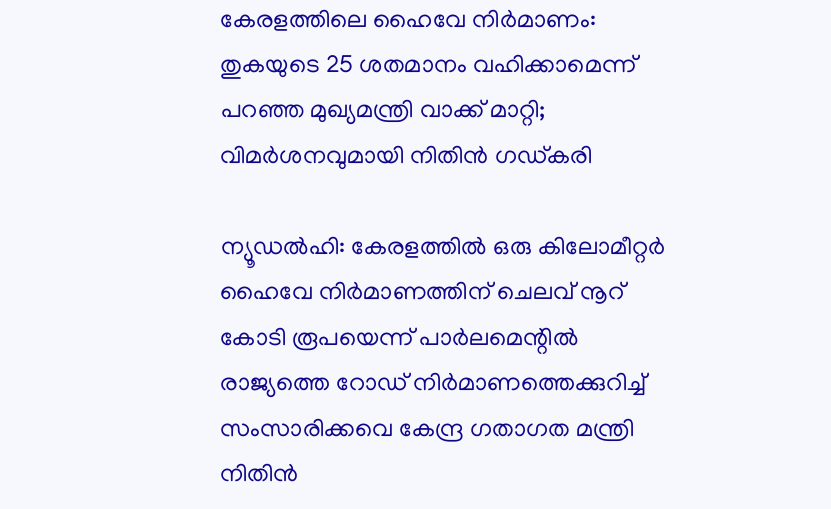കേരളത്തിലെ ഹൈവേ നിര്‍മാണം: തുകയുടെ 25 ശതമാനം വഹിക്കാമെന്ന് പറഞ്ഞ മുഖ്യമന്ത്രി വാക്ക് മാറ്റി; വിമര്‍ശനവുമായി നിതിന്‍ ഗഡ്കരി

ന്യൂഡല്‍ഹി: കേരളത്തില്‍ ഒരു കിലോമീറ്റര്‍ ഹൈവേ നിര്‍മാണത്തിന് ചെലവ് നൂറ് കോടി രൂപയെന്ന് പാര്‍ലമെന്റില്‍ രാജ്യത്തെ റോഡ് നിര്‍മാണത്തെക്കുറിച്ച് സംസാരിക്കവെ കേന്ദ്ര ഗതാഗത മന്ത്രി നിതിന്‍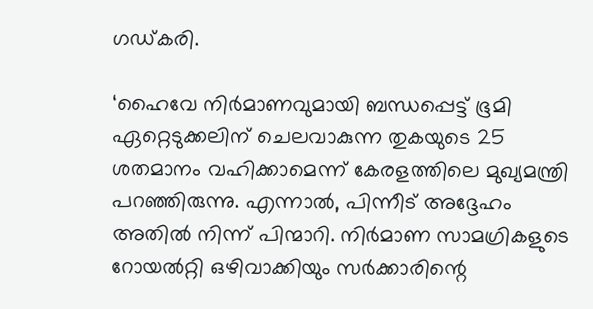ഗഡ്കരി.

‘ഹൈവേ നിര്‍മാണവുമായി ബന്ധപ്പെട്ട് ഭൂമി ഏറ്റെടുക്കലിന് ചെലവാകുന്ന തുകയുടെ 25 ശതമാനം വഹിക്കാമെന്ന് കേരളത്തിലെ മുഖ്യമന്ത്രി പറഞ്ഞിരുന്നു. എന്നാല്‍, പിന്നീട് അദ്ദേഹം അതില്‍ നിന്ന് പിന്മാറി. നിര്‍മാണ സാമഗ്രികളുടെ റോയല്‍റ്റി ഒഴിവാക്കിയും സര്‍ക്കാരിന്റെ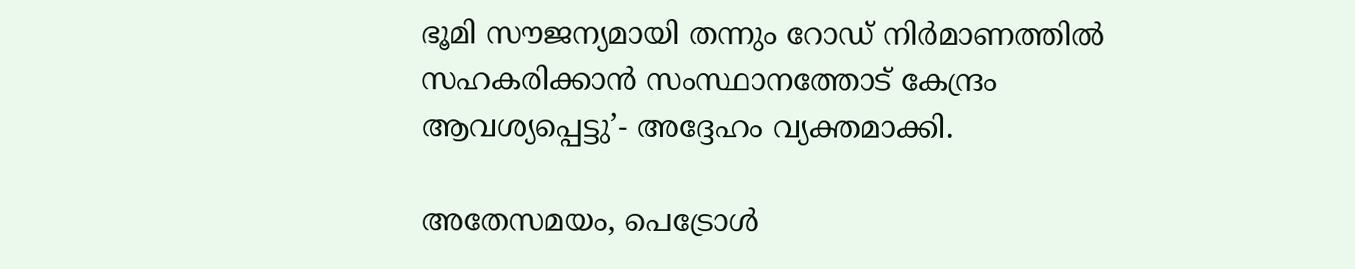ഭൂമി സൗജന്യമായി തന്നും റോഡ് നിര്‍മാണത്തില്‍ സഹകരിക്കാന്‍ സംസ്ഥാനത്തോട് കേന്ദ്രം ആവശ്യപ്പെട്ടു’- അദ്ദേഹം വ്യക്തമാക്കി.

അതേസമയം, പെട്രോള്‍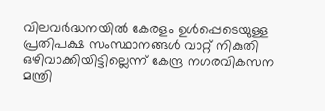വിലവര്‍ദ്ധനയില്‍ കേരളം ഉള്‍പ്പെടെയുള്ള പ്രതിപക്ഷ സംസ്ഥാനങ്ങള്‍ വാറ്റ് നികുതി ഒഴിവാക്കിയിട്ടില്ലെന്ന് കേന്ദ്ര നഗരവികസന മന്ത്രി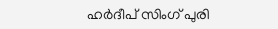ഹര്‍ദീപ് സിംഗ് പുരി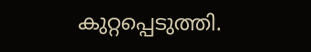കുറ്റപ്പെടുത്തി.